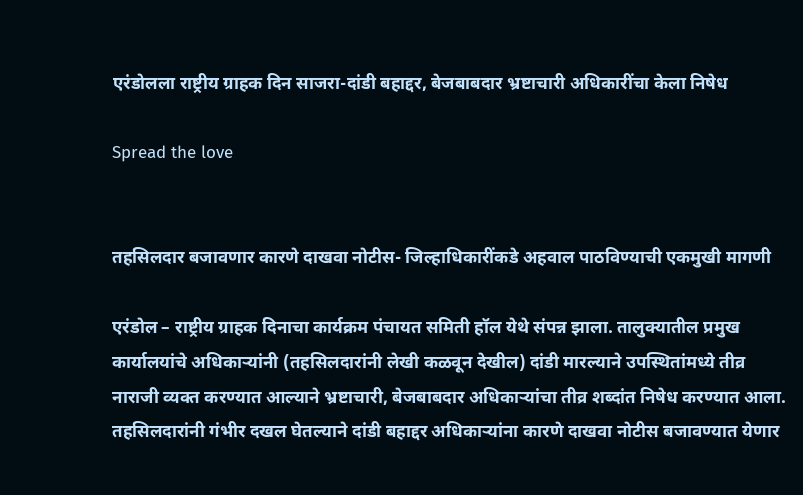एरंडोलला राष्ट्रीय ग्राहक दिन साजरा-दांडी बहाद्दर, बेजबाबदार भ्रष्टाचारी अधिकारींचा केला निषेध

Spread the love


तहसिलदार बजावणार कारणे दाखवा नोटीस- जिल्हाधिकारींकडे अहवाल पाठविण्याची एकमुखी मागणी

एरंडोल – राष्ट्रीय ग्राहक दिनाचा कार्यक्रम पंचायत समिती हॉल येथे संपन्न झाला. तालुक्यातील प्रमुख कार्यालयांचे अधिकार्‍यांनी (तहसिलदारांनी लेखी कळवून देखील) दांडी मारल्याने उपस्थितांमध्ये तीव्र नाराजी व्यक्त करण्यात आल्याने भ्रष्टाचारी, बेजबाबदार अधिकार्‍यांचा तीव्र शब्दांत निषेध करण्यात आला. तहसिलदारांनी गंभीर दखल घेतल्याने दांडी बहाद्दर अधिकार्‍यांना कारणे दाखवा नोटीस बजावण्यात येणार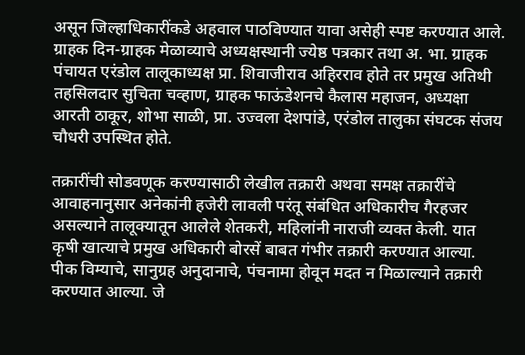असून जिल्हाधिकारींकडे अहवाल पाठविण्यात यावा असेही स्पष्ट करण्यात आले. ग्राहक दिन-ग्राहक मेळाव्याचे अध्यक्षस्थानी ज्येष्ठ पत्रकार तथा अ. भा. ग्राहक पंचायत एरंडोल तालूकाध्यक्ष प्रा. शिवाजीराव अहिरराव होते तर प्रमुख अतिथी तहसिलदार सुचिता चव्हाण, ग्राहक फाऊंडेशनचे कैलास महाजन, अध्यक्षा आरती ठाकूर, शोभा साळी, प्रा. उज्वला देशपांडे, एरंडोल तालुका संघटक संजय चौधरी उपस्थित होते.

तक्रारींची सोडवणूक करण्यासाठी लेखील तक्रारी अथवा समक्ष तक्रारींचे आवाहनानुसार अनेकांनी हजेरी लावली परंतू संबंधित अधिकारीच गैरहजर असल्याने तालूक्यातून आलेले शेतकरी, महिलांनी नाराजी व्यक्त केली. यात कृषी खात्याचे प्रमुख अधिकारी बोरसें बाबत गंभीर तक्रारी करण्यात आल्या. पीक विम्याचे, सानुग्रह अनुदानाचे, पंचनामा होवून मदत न मिळाल्याने तक्रारी करण्यात आल्या. जे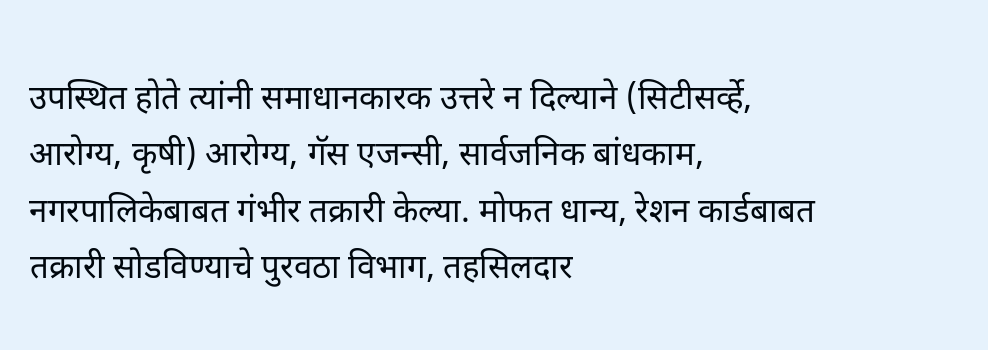उपस्थित होते त्यांनी समाधानकारक उत्तरे न दिल्याने (सिटीसर्व्हे, आरोग्य, कृषी) आरोग्य, गॅस एजन्सी, सार्वजनिक बांधकाम, नगरपालिकेबाबत गंभीर तक्रारी केल्या. मोफत धान्य, रेशन कार्डबाबत तक्रारी सोडविण्याचे पुरवठा विभाग, तहसिलदार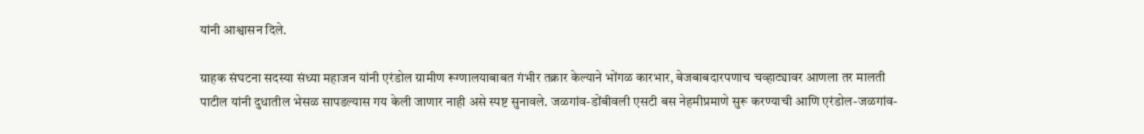यांनी आश्वासन दिले.

ग्राहक संघटना सदस्या संध्या महाजन यांनी एरंडोल ग्रामीण रूग्णालयाबाबत गंभीर तक्रार केल्याने भोंगळ कारभार, बेजबाबदारपणाच चव्हाट्यावर आणला तर मालती पाटील यांनी दुधातील भेसळ सापडल्यास गय केली जाणार नाही असे स्पष्ट सुनावले. जळगांव-डोंबीवली एसटी बस नेहमीप्रमाणे सुरू करण्याची आणि एरंडोल-जळगांव-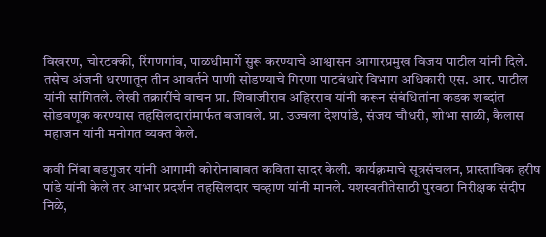विखरण, चोरटक्की, रिंगणगांव, पाळधीमार्गे सुरू करण्याचे आश्वासन आगारप्रमुख विजय पाटील यांनी दिले. तसेच अंजनी धरणातून तीन आवर्तने पाणी सोडण्याचे गिरणा पाटबंधारे विभाग अधिकारी एस. आर. पाटील यांनी सांगितले. लेखी तक्रारींचे वाचन प्रा. शिवाजीराव अहिरराव यांनी करून संबंधितांना कडक शब्दांत सोडवणूक करण्यास तहसिलदारांमार्फत बजावले. प्रा. उज्वला देशपांडे, संजय चौधरी, शोभा साळी, कैलास महाजन यांनी मनोगत व्यक्त केले.

कवी निंबा बडगुजर यांनी आगामी कोरोनाबाबत कविता सादर केली. कार्यक़्रमाचे सूत्रसंचलन, प्रास्ताविक हरीष पांडे यांनी केले तर आभार प्रदर्शन तहसिलदार चव्हाण यांनी मानले. यशस्वतीतेसाठी पुरवठा निरीक्षक संदीप निळे,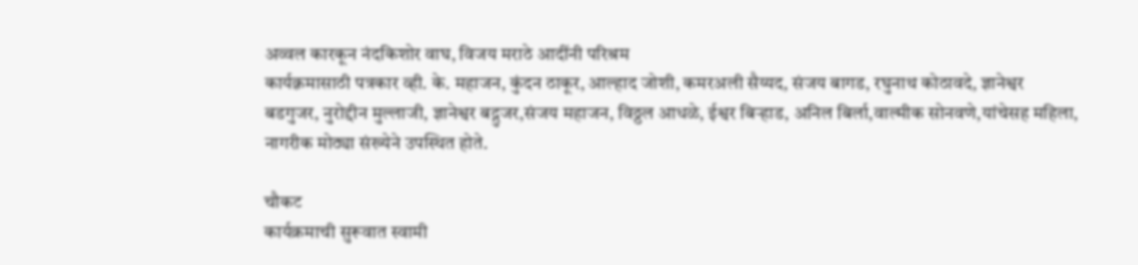अव्वल कारकून नंदकिशोर वाघ, विजय मराठे आदींनी परिश्रम
कार्यक़्रमासाठी पत्रकार व्ही. के. महाजन, कुंदन ठाकूर, आल्हाद जोशी, कमरअली सैय्यद, संजय बागड, रघुनाथ कोठावदे, ज्ञानेश्वर बडगुजर, नुरोद्दीन मुल्लाजी, ज्ञानेश्वर बद्गुजर,संजय महाजन, विठ्ठल आधळे, ईश्वर बिऱ्हाड, अनिल बिर्ला,वाल्मीक सोनवणे,यांचेसह महिला, नागरीक मोठ्या संख्येने उपस्थित होते.

चौकट
कार्यक्रमाची सुरूवात स्वामी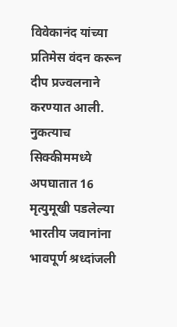विवेकानंद यांच्या प्रतिमेस वंदन करून दीप प्रज्वलनाने करण्यात आली.
नुकत्याच सिक्कीममध्ये अपघातात 16 मृत्युमूखी पडलेल्या भारतीय जवानांना भावपूर्ण श्रध्दांजली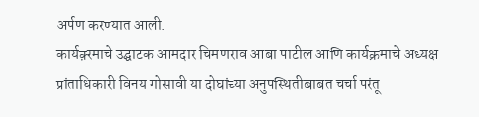अर्पण करण्यात आली.
कार्यक़्रमाचे उद्घाटक आमदार चिमणराव आबा पाटील आणि कार्यक्रमाचे अध्यक्ष प्रांताधिकारी विनय गोसावी या दोघांच्या अनुपस्थितीबाबत चर्चा परंतू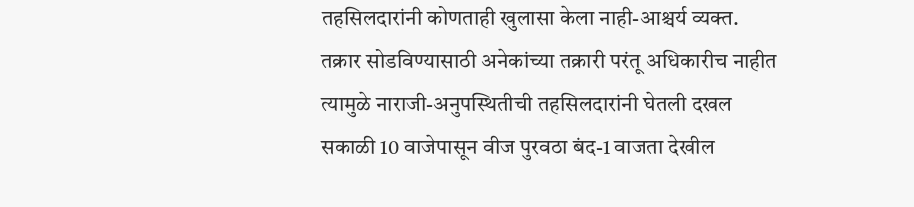तहसिलदारांनी कोणताही खुलासा केला नाही-आश्चर्य व्यक्त.
तक्रार सोडविण्यासाठी अनेकांच्या तक्रारी परंतू अधिकारीच नाहीत त्यामुळे नाराजी-अनुपस्थितीची तहसिलदारांनी घेतली दखल
सकाळी 10 वाजेपासून वीज पुरवठा बंद-1 वाजता देखील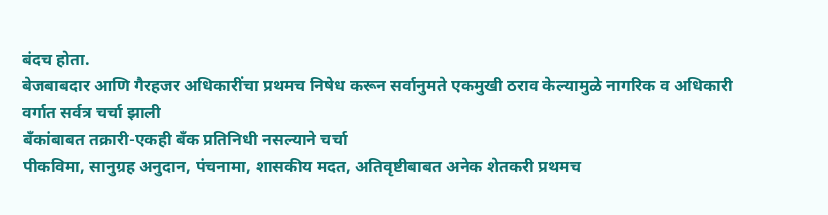बंदच होता.
बेजबाबदार आणि गैरहजर अधिकारींचा प्रथमच निषेध करून सर्वानुमते एकमुखी ठराव केल्यामुळे नागरिक व अधिकारी वर्गात सर्वत्र चर्चा झाली
बँकांबाबत तक्रारी-एकही बँक प्रतिनिधी नसल्याने चर्चा
पीकविमा, सानुग्रह अनुदान, पंचनामा, शासकीय मदत, अतिवृष्टीबाबत अनेक शेतकरी प्रथमच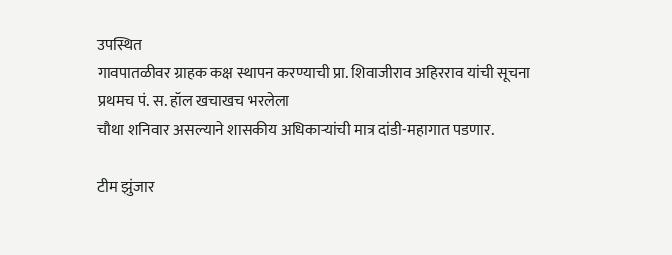उपस्थित
गावपातळीवर ग्राहक कक्ष स्थापन करण्याची प्रा. शिवाजीराव अहिरराव यांची सूचना
प्रथमच पं. स. हॉल खचाखच भरलेला
चौथा शनिवार असल्याने शासकीय अधिकार्‍यांची मात्र दांडी-महागात पडणार.

टीम झुंजार